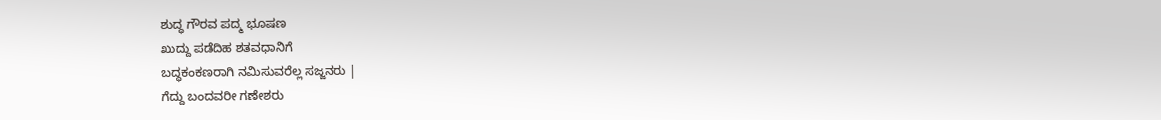ಶುದ್ಧ ಗೌರವ ಪದ್ಮ ಭೂಷಣ
ಖುದ್ದು ಪಡೆದಿಹ ಶತವಧಾನಿಗೆ
ಬದ್ಧಕಂಕಣರಾಗಿ ನಮಿಸುವರೆಲ್ಲ ಸಜ್ಜನರು |
ಗೆದ್ದು ಬಂದವರೀ ಗಣೇಶರು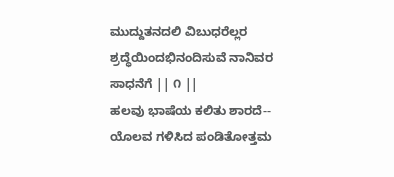ಮುದ್ದುತನದಲಿ ವಿಬುಧರೆಲ್ಲರ
ಶ್ರದ್ಧೆಯಿಂದಭಿನಂದಿಸುವೆ ನಾನಿವರ ಸಾಧನೆಗೆ || ೧ ||
ಹಲವು ಭಾಷೆಯ ಕಲಿತು ಶಾರದೆ--
ಯೊಲವ ಗಳಿಸಿದ ಪಂಡಿತೋತ್ತಮ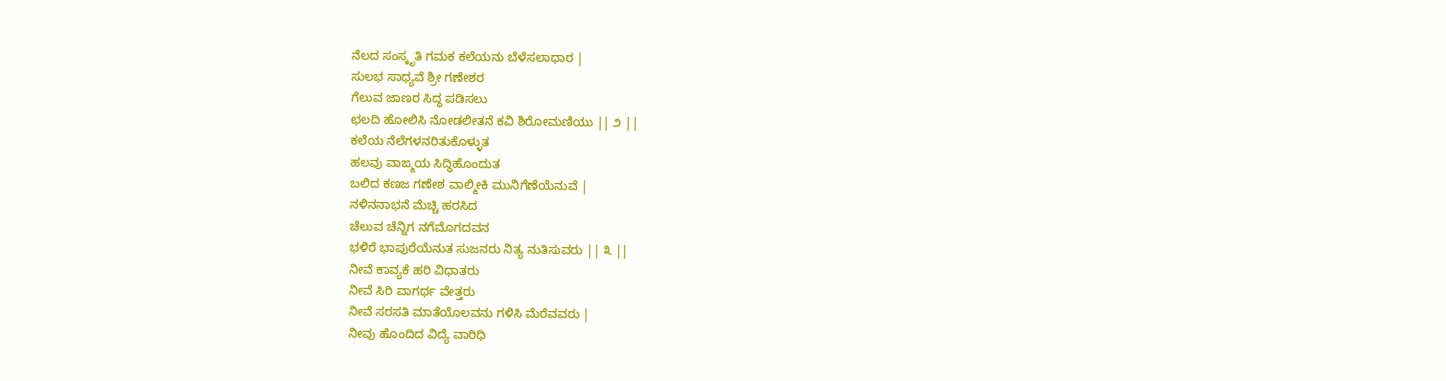ನೆಲದ ಸಂಸ್ಕೃತಿ ಗಮಕ ಕಲೆಯನು ಬೆಳೆಸಲಾಧಾರ |
ಸುಲಭ ಸಾಧ್ಯವೆ ಶ್ರೀ ಗಣೇಶರ
ಗೆಲುವ ಜಾಣರ ಸಿದ್ಧ ಪಡಿಸಲು
ಛಲದಿ ಹೋಲಿಸಿ ನೋಡಲೀತನೆ ಕವಿ ಶಿರೋಮಣಿಯು || ೨ ||
ಕಲೆಯ ನೆಲೆಗಳನರಿತುಕೊಳ್ಳುತ
ಹಲವು ವಾಙ್ಮಯ ಸಿದ್ಧಿಹೊಂದುತ
ಬಲಿದ ಕಣಜ ಗಣೇಶ ವಾಲ್ಮೀಕಿ ಮುನಿಗೆಣೆಯೆನುವೆ |
ನಳಿನನಾಭನೆ ಮೆಚ್ಚಿ ಹರಸಿದ
ಚೆಲುವ ಚೆನ್ನಿಗ ನಗೆಮೊಗದವನ
ಭಳಿರೆ ಭಾಪುರೆಯೆನುತ ಸುಜನರು ನಿತ್ಯ ನುತಿಸುವರು || ೩ ||
ನೀವೆ ಕಾವ್ಯಕೆ ಹರಿ ವಿಧಾತರು
ನೀವೆ ಸಿರಿ ವಾಗರ್ಥ ವೇತ್ತರು
ನೀವೆ ಸರಸತಿ ಮಾತೆಯೊಲವನು ಗಳಿಸಿ ಮೆರೆವವರು |
ನೀವು ಹೊಂದಿದ ವಿದ್ಯೆ ವಾರಿಧಿ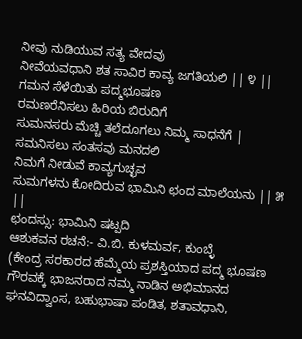ನೀವು ನುಡಿಯುವ ಸತ್ಯ ವೇದವು
ನೀವೆಯವಧಾನಿ ಶತ ಸಾವಿರ ಕಾವ್ಯ ಜಗತಿಯಲಿ || ೪ ||
ಗಮನ ಸೆಳೆಯಿತು ಪದ್ಮಭೂಷಣ
ರಮಣರೆನಿಸಲು ಹಿರಿಯ ಬಿರುದಿಗೆ
ಸುಮನಸರು ಮೆಚ್ಚಿ ತಲೆದೂಗಲು ನಿಮ್ಮ ಸಾಧನೆಗೆ |
ಸಮನಿಸಲು ಸಂತಸವು ಮನದಲಿ
ನಿಮಗೆ ನೀಡುವೆ ಕಾವ್ಯಗುಚ್ಛವ
ಸುಮಗಳನು ಕೋದಿರುವ ಭಾಮಿನಿ ಛಂದ ಮಾಲೆಯನು || ೫ ||
ಛಂದಸ್ಸು: ಭಾಮಿನಿ ಷಟ್ಪದಿ
ಆಶುಕವನ ರಚನೆ:- ವಿ.ಬಿ. ಕುಳಮರ್ವ, ಕುಂಬ್ಳೆ
(ಕೇಂದ್ರ ಸರಕಾರದ ಹೆಮ್ಮೆಯ ಪ್ರಶಸ್ತಿಯಾದ ಪದ್ಮ ಭೂಷಣ ಗೌರವಕ್ಕೆ ಭಾಜನರಾದ ನಮ್ಮ ನಾಡಿನ ಅಭಿಮಾನದ ಘನವಿದ್ವಾಂಸ, ಬಹುಭಾಷಾ ಪಂಡಿತ, ಶತಾವಧಾನಿ,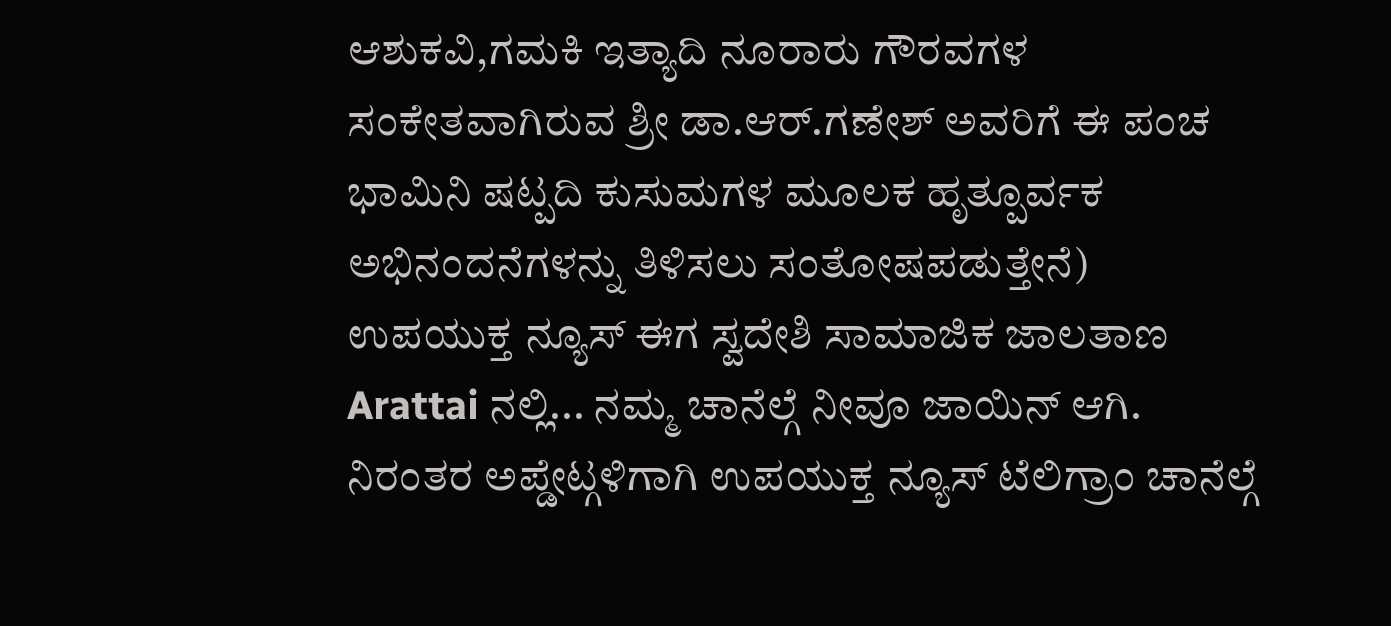ಆಶುಕವಿ,ಗಮಕಿ ಇತ್ಯಾದಿ ನೂರಾರು ಗೌರವಗಳ ಸಂಕೇತವಾಗಿರುವ ಶ್ರೀ ಡಾ.ಆರ್.ಗಣೇಶ್ ಅವರಿಗೆ ಈ ಪಂಚ ಭಾಮಿನಿ ಷಟ್ಪದಿ ಕುಸುಮಗಳ ಮೂಲಕ ಹೃತ್ಪೂರ್ವಕ ಅಭಿನಂದನೆಗಳನ್ನು ತಿಳಿಸಲು ಸಂತೋಷಪಡುತ್ತೇನೆ)
ಉಪಯುಕ್ತ ನ್ಯೂಸ್ ಈಗ ಸ್ವದೇಶಿ ಸಾಮಾಜಿಕ ಜಾಲತಾಣ Arattai ನಲ್ಲಿ... ನಮ್ಮ ಚಾನೆಲ್ಗೆ ನೀವೂ ಜಾಯಿನ್ ಆಗಿ.
ನಿರಂತರ ಅಪ್ಡೇಟ್ಗಳಿಗಾಗಿ ಉಪಯುಕ್ತ ನ್ಯೂಸ್ ಟೆಲಿಗ್ರಾಂ ಚಾನೆಲ್ಗೆ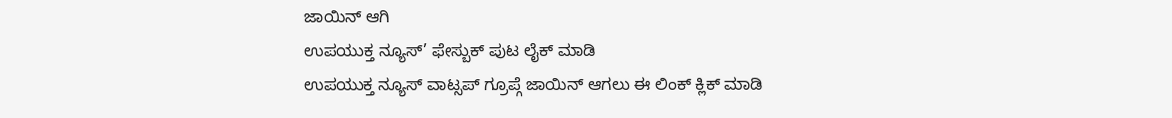ಜಾಯಿನ್ ಆಗಿ
ಉಪಯುಕ್ತ ನ್ಯೂಸ್’ ಫೇಸ್ಬುಕ್ ಪುಟ ಲೈಕ್ ಮಾಡಿ
ಉಪಯುಕ್ತ ನ್ಯೂಸ್ ವಾಟ್ಸಪ್ ಗ್ರೂಪ್ಗೆ ಜಾಯಿನ್ ಆಗಲು ಈ ಲಿಂಕ್ ಕ್ಲಿಕ್ ಮಾಡಿ